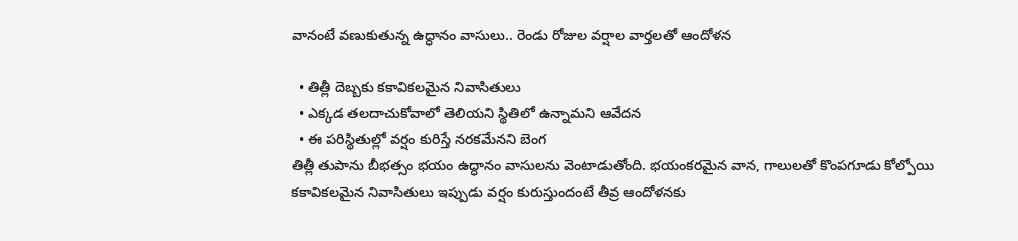వానంటే వణుకుతున్న ఉద్ధానం వాసులు.. రెండు రోజుల వర్షాల వార్తలతో ఆందోళన

  • తిత్లీ దెబ్బకు కకావికలమైన నివాసితులు
  • ఎక్కడ తలదాచుకోవాలో తెలియని స్థితిలో ఉన్నామని ఆవేదన
  • ఈ పరిస్థితుల్లో వర్షం కురిస్తే నరకమేనని బెంగ
తిత్లీ తుపాను బీభత్సం భయం ఉద్ధానం వాసులను వెంటాడుతోంది. భయంకరమైన వాన, గాలులతో కొంపగూడు కోల్పోయి కకావికలమైన నివాసితులు ఇప్పుడు వర్షం కురుస్తుందంటే తీవ్ర ఆందోళనకు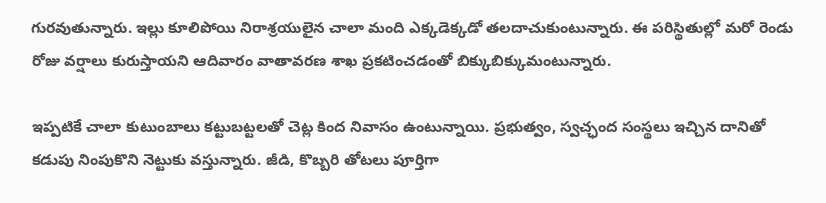గురవుతున్నారు. ఇల్లు కూలిపోయి నిరాశ్రయులైన చాలా మంది ఎక్కడెక్కడో తలదాచుకుంటున్నారు. ఈ పరిస్థితుల్లో మరో రెండు రోజు వర్షాలు కురుస్తాయని ఆదివారం వాతావరణ శాఖ ప్రకటించడంతో బిక్కుబిక్కుమంటున్నారు.

ఇప్పటికే చాలా కుటుంబాలు కట్టుబట్టలతో చెట్ల కింద నివాసం ఉంటున్నాయి. ప్రభుత్వం, స్వచ్ఛంద సంస్థలు ఇచ్చిన దానితో కడుపు నింపుకొని నెట్టుకు వస్తున్నారు. జీడి, కొబ్బరి తోటలు పూర్తిగా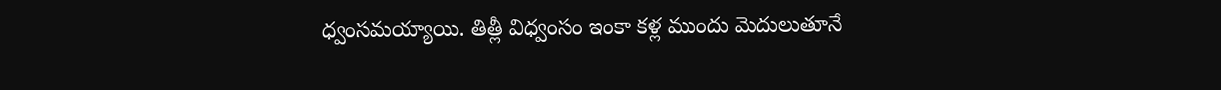ధ్వంసమయ్యాయి. తిత్లీ విధ్వంసం ఇంకా కళ్ల ముందు మెదులుతూనే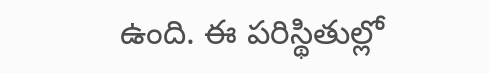ఉంది. ఈ పరిస్థితుల్లో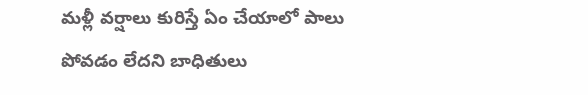మళ్లీ వర్షాలు కురిస్తే ఏం చేయాలో పాలు పోవడం లేదని బాధితులు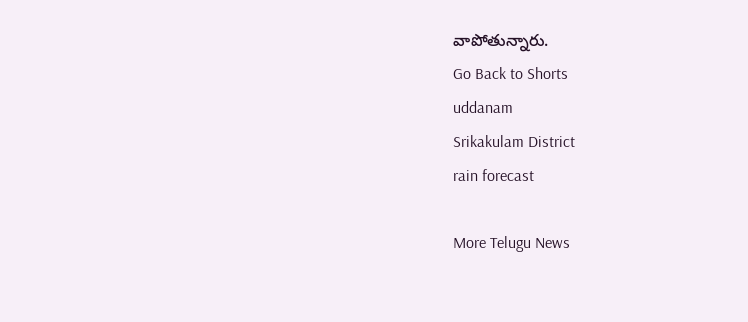వాపోతున్నారు.
Go Back to Shorts
uddanam
Srikakulam District
rain forecast

More Telugu News